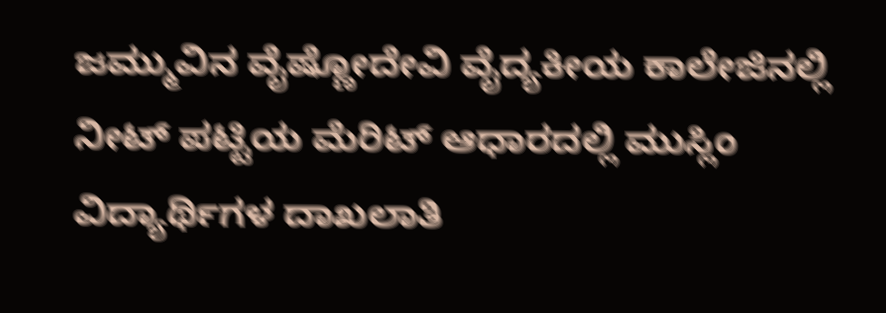ಜಮ್ಮುವಿನ ವೈಷ್ಣೋದೇವಿ ವೈದ್ಯಕೀಯ ಕಾಲೇಜಿನಲ್ಲಿ ನೀಟ್ ಪಟ್ಟಿಯ ಮೆರಿಟ್ ಆಧಾರದಲ್ಲಿ ಮುಸ್ಲಿಂ ವಿದ್ಯಾರ್ಥಿಗಳ ದಾಖಲಾತಿ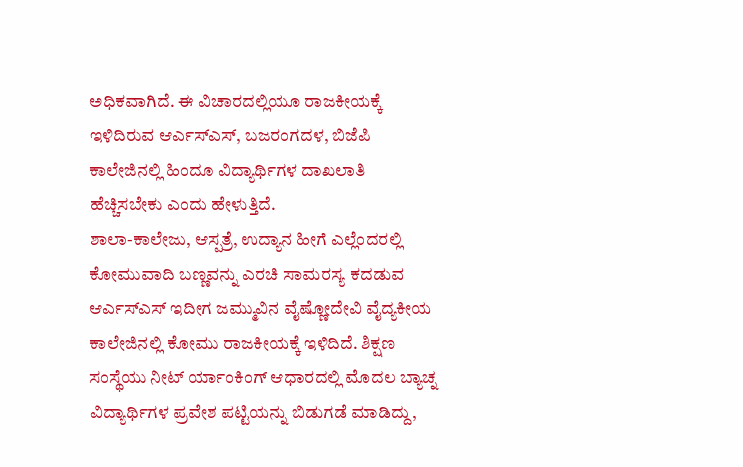ಅಧಿಕವಾಗಿದೆ. ಈ ವಿಚಾರದಲ್ಲಿಯೂ ರಾಜಕೀಯಕ್ಕೆ ಇಳಿದಿರುವ ಆರ್ಎಸ್ಎಸ್, ಬಜರಂಗದಳ, ಬಿಜೆಪಿ ಕಾಲೇಜಿನಲ್ಲಿ ಹಿಂದೂ ವಿದ್ಯಾರ್ಥಿಗಳ ದಾಖಲಾತಿ ಹೆಚ್ಚಿಸಬೇಕು ಎಂದು ಹೇಳುತ್ತಿದೆ.
ಶಾಲಾ-ಕಾಲೇಜು, ಆಸ್ಪತ್ರೆ, ಉದ್ಯಾನ ಹೀಗೆ ಎಲ್ಲೆಂದರಲ್ಲಿ ಕೋಮುವಾದಿ ಬಣ್ಣವನ್ನು ಎರಚಿ ಸಾಮರಸ್ಯ ಕದಡುವ ಆರ್ಎಸ್ಎಸ್ ಇದೀಗ ಜಮ್ಮುವಿನ ವೈಷ್ಣೋದೇವಿ ವೈದ್ಯಕೀಯ ಕಾಲೇಜಿನಲ್ಲಿ ಕೋಮು ರಾಜಕೀಯಕ್ಕೆ ಇಳಿದಿದೆ. ಶಿಕ್ಷಣ ಸಂಸ್ಥೆಯು ನೀಟ್ ರ್ಯಾಂಕಿಂಗ್ ಆಧಾರದಲ್ಲಿ ಮೊದಲ ಬ್ಯಾಚ್ನ ವಿದ್ಯಾರ್ಥಿಗಳ ಪ್ರವೇಶ ಪಟ್ಟಿಯನ್ನು ಬಿಡುಗಡೆ ಮಾಡಿದ್ದು,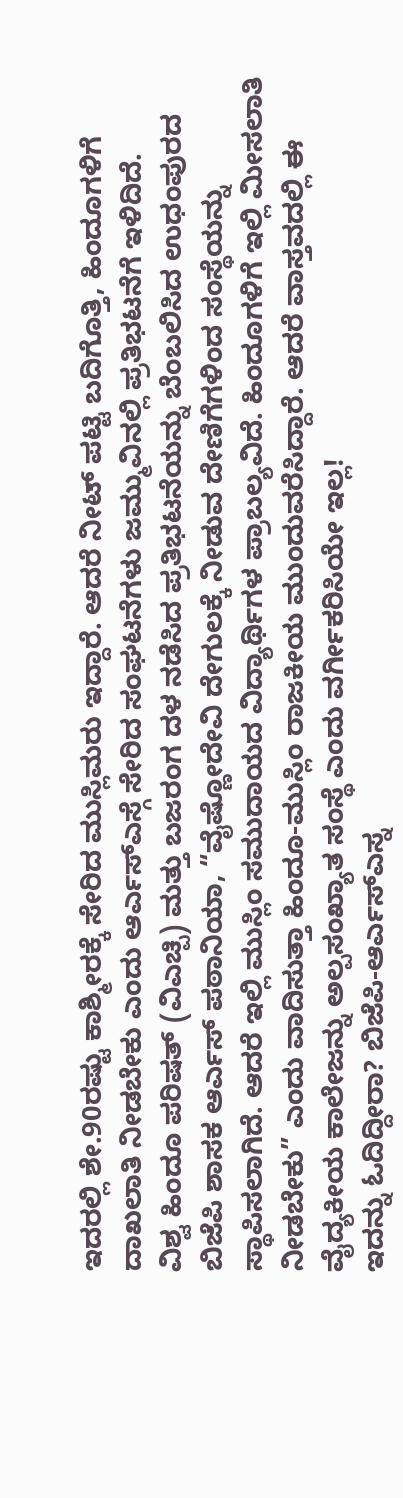ಇದರಲ್ಲಿ ಶೇ.90ರಷ್ಟು ಕಾಶ್ಮೀರಕ್ಕೆ ಸೇರಿದ ಮುಸ್ಲಿಮರು ಇದ್ದಾರೆ. ಆದರೆ ನೀಟ್ ಪಟ್ಟಿ ಬದಿಗೊತ್ತಿ, ಹಿಂದೂಗಳಿಗೆ ದಾಖಲಾತಿ ನೀಡಬೇಕು ಎಂದು ಆರ್ಎಸ್ಎಸ್ಗೆ ಸೇರಿದ ಸಂಘಟನೆಗಳು ಜಮ್ಮುವಿನಲ್ಲಿ ಪ್ರತಿಭಟನೆಗೆ ಇಳಿದಿದೆ.
ವಿಶ್ವ ಹಿಂದೂ ಪರಿಷತ್ (ವಿಎಚ್ಪಿ) ಮತ್ತು ಬಜರಂಗ ದಳ ನಡೆಸಿದ ಪ್ರತಿಭಟನೆಯನ್ನು ಬೆಂಬಲಿಸಿದ ಉಧಂಪುರದ ಬಿಜೆಪಿ ಶಾಸಕ ಆರ್ಎಸ್ ಪಠಾನಿಯಾ, “ವೈಷ್ಣೋದೇವಿ ದೇಗುಲಕ್ಕೆ ನೀಡುವ ದೇಣಿಗೆಗಳಿಂದ ಸಂಸ್ಥೆಯನ್ನು ಸ್ಥಾಪಿಸಲಾಗಿದೆ. ಆದರೆ ಇಲ್ಲಿ ಮುಸ್ಲಿಂ ಸಮುದಾಯದ ವಿದ್ಯಾರ್ಥಿಗಳ ಪ್ರಾಬಲ್ಯವಿದೆ. ಹಿಂದೂಗಳಿಗೆ ಇಲ್ಲಿ ಮೀಸಲಾತಿ ನೀಡಬೇಕು” ಎಂದು ವಾದಿಸುತ್ತಾ ಹಿಂದೂ-ಮುಸ್ಲಿಂ ರಾಜಕೀಯ ಮುಂದುವರೆಸಿದ್ದಾರೆ. ಆದರೆ ವಾಸ್ತವದಲ್ಲಿ ಈ ವೈದ್ಯಕೀಯ ಕಾಲೇಜನ್ನು ಅಲ್ಪಸಂಖ್ಯಾತ ಸಂಸ್ಥೆ ಎಂದು ವರ್ಗೀಕರಿಸಿಯೇ ಇಲ್ಲ!
ಇದನ್ನು ಓದಿದ್ದೀರಾ? ಬಿಜೆಪಿ-ಆರ್ಎಸ್ಎಸ್ನ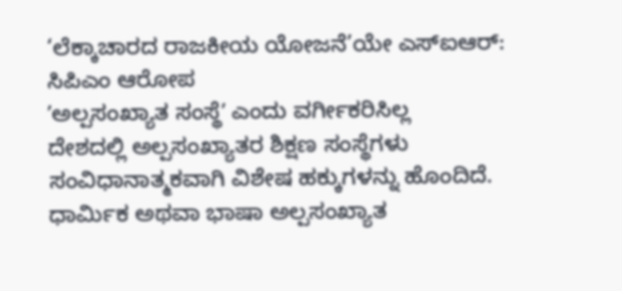‘ಲೆಕ್ಕಾಚಾರದ ರಾಜಕೀಯ ಯೋಜನೆ’ಯೇ ಎಸ್ಐಆರ್: ಸಿಪಿಎಂ ಆರೋಪ
ʼಅಲ್ಪಸಂಖ್ಯಾತ ಸಂಸ್ಥೆʼ ಎಂದು ವರ್ಗೀಕರಿಸಿಲ್ಲ
ದೇಶದಲ್ಲಿ ಅಲ್ಪಸಂಖ್ಯಾತರ ಶಿಕ್ಷಣ ಸಂಸ್ಥೆಗಳು ಸಂವಿಧಾನಾತ್ಮಕವಾಗಿ ವಿಶೇಷ ಹಕ್ಕುಗಳನ್ನು ಹೊಂದಿದೆ. ಧಾರ್ಮಿಕ ಅಥವಾ ಭಾಷಾ ಅಲ್ಪಸಂಖ್ಯಾತ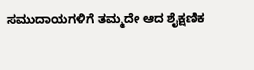ಸಮುದಾಯಗಳಿಗೆ ತಮ್ಮದೇ ಆದ ಶೈಕ್ಷಣಿಕ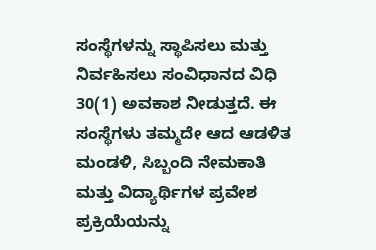ಸಂಸ್ಥೆಗಳನ್ನು ಸ್ಥಾಪಿಸಲು ಮತ್ತು ನಿರ್ವಹಿಸಲು ಸಂವಿಧಾನದ ವಿಧಿ 30(1) ಅವಕಾಶ ನೀಡುತ್ತದೆ. ಈ ಸಂಸ್ಥೆಗಳು ತಮ್ಮದೇ ಆದ ಆಡಳಿತ ಮಂಡಳಿ, ಸಿಬ್ಬಂದಿ ನೇಮಕಾತಿ ಮತ್ತು ವಿದ್ಯಾರ್ಥಿಗಳ ಪ್ರವೇಶ ಪ್ರಕ್ರಿಯೆಯನ್ನು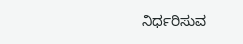ನಿರ್ಧರಿಸುವ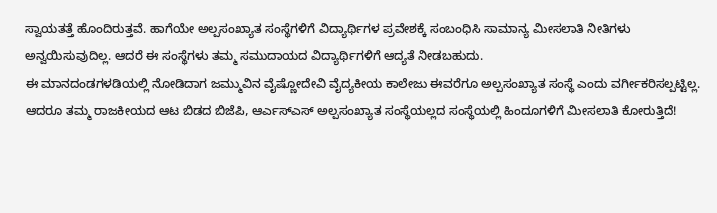ಸ್ವಾಯತತ್ತೆ ಹೊಂದಿರುತ್ತವೆ. ಹಾಗೆಯೇ ಅಲ್ಪಸಂಖ್ಯಾತ ಸಂಸ್ಥೆಗಳಿಗೆ ವಿದ್ಯಾರ್ಥಿಗಳ ಪ್ರವೇಶಕ್ಕೆ ಸಂಬಂಧಿಸಿ ಸಾಮಾನ್ಯ ಮೀಸಲಾತಿ ನೀತಿಗಳು ಅನ್ವಯಿಸುವುದಿಲ್ಲ. ಆದರೆ ಈ ಸಂಸ್ಥೆಗಳು ತಮ್ಮ ಸಮುದಾಯದ ವಿದ್ಯಾರ್ಥಿಗಳಿಗೆ ಆದ್ಯತೆ ನೀಡಬಹುದು.
ಈ ಮಾನದಂಡಗಳಡಿಯಲ್ಲಿ ನೋಡಿದಾಗ ಜಮ್ಮುವಿನ ವೈಷ್ಣೋದೇವಿ ವೈದ್ಯಕೀಯ ಕಾಲೇಜು ಈವರೆಗೂ ಅಲ್ಪಸಂಖ್ಯಾತ ಸಂಸ್ಥೆ ಎಂದು ವರ್ಗೀಕರಿಸಲ್ಪಟ್ಟಿಲ್ಲ. ಆದರೂ ತಮ್ಮ ರಾಜಕೀಯದ ಆಟ ಬಿಡದ ಬಿಜೆಪಿ, ಆರ್ಎಸ್ಎಸ್ ಅಲ್ಪಸಂಖ್ಯಾತ ಸಂಸ್ಥೆಯಲ್ಲದ ಸಂಸ್ಥೆಯಲ್ಲಿ ಹಿಂದೂಗಳಿಗೆ ಮೀಸಲಾತಿ ಕೋರುತ್ತಿದೆ!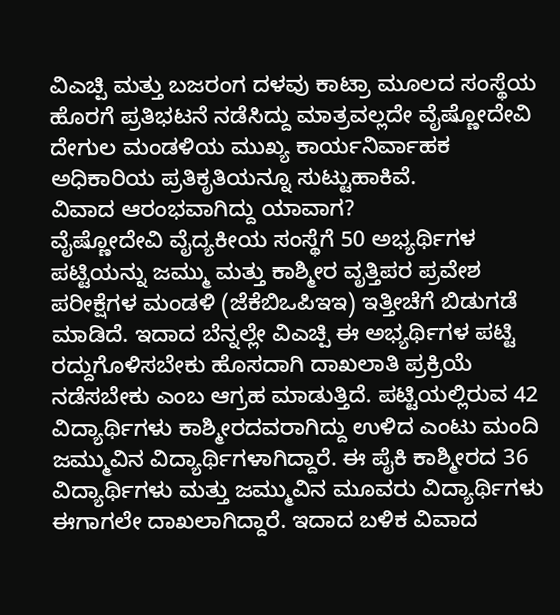ವಿಎಚ್ಪಿ ಮತ್ತು ಬಜರಂಗ ದಳವು ಕಾಟ್ರಾ ಮೂಲದ ಸಂಸ್ಥೆಯ ಹೊರಗೆ ಪ್ರತಿಭಟನೆ ನಡೆಸಿದ್ದು ಮಾತ್ರವಲ್ಲದೇ ವೈಷ್ಣೋದೇವಿ ದೇಗುಲ ಮಂಡಳಿಯ ಮುಖ್ಯ ಕಾರ್ಯನಿರ್ವಾಹಕ ಅಧಿಕಾರಿಯ ಪ್ರತಿಕೃತಿಯನ್ನೂ ಸುಟ್ಟುಹಾಕಿವೆ.
ವಿವಾದ ಆರಂಭವಾಗಿದ್ದು ಯಾವಾಗ?
ವೈಷ್ಣೋದೇವಿ ವೈದ್ಯಕೀಯ ಸಂಸ್ಥೆಗೆ 50 ಅಭ್ಯರ್ಥಿಗಳ ಪಟ್ಟಿಯನ್ನು ಜಮ್ಮು ಮತ್ತು ಕಾಶ್ಮೀರ ವೃತ್ತಿಪರ ಪ್ರವೇಶ ಪರೀಕ್ಷೆಗಳ ಮಂಡಳಿ (ಜೆಕೆಬಿಒಪಿಇಇ) ಇತ್ತೀಚೆಗೆ ಬಿಡುಗಡೆ ಮಾಡಿದೆ. ಇದಾದ ಬೆನ್ನಲ್ಲೇ ವಿಎಚ್ಪಿ ಈ ಅಭ್ಯರ್ಥಿಗಳ ಪಟ್ಟಿ ರದ್ದುಗೊಳಿಸಬೇಕು ಹೊಸದಾಗಿ ದಾಖಲಾತಿ ಪ್ರಕ್ರಿಯೆ ನಡೆಸಬೇಕು ಎಂಬ ಆಗ್ರಹ ಮಾಡುತ್ತಿದೆ. ಪಟ್ಟಿಯಲ್ಲಿರುವ 42 ವಿದ್ಯಾರ್ಥಿಗಳು ಕಾಶ್ಮೀರದವರಾಗಿದ್ದು ಉಳಿದ ಎಂಟು ಮಂದಿ ಜಮ್ಮುವಿನ ವಿದ್ಯಾರ್ಥಿಗಳಾಗಿದ್ದಾರೆ. ಈ ಪೈಕಿ ಕಾಶ್ಮೀರದ 36 ವಿದ್ಯಾರ್ಥಿಗಳು ಮತ್ತು ಜಮ್ಮುವಿನ ಮೂವರು ವಿದ್ಯಾರ್ಥಿಗಳು ಈಗಾಗಲೇ ದಾಖಲಾಗಿದ್ದಾರೆ. ಇದಾದ ಬಳಿಕ ವಿವಾದ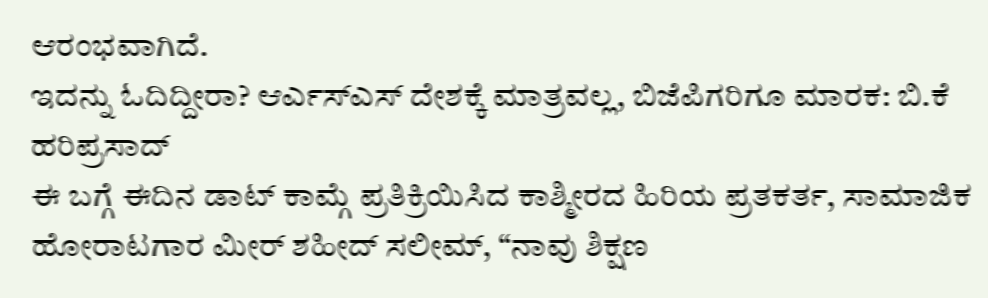ಆರಂಭವಾಗಿದೆ.
ಇದನ್ನು ಓದಿದ್ದೀರಾ? ಆರ್ಎಸ್ಎಸ್ ದೇಶಕ್ಕೆ ಮಾತ್ರವಲ್ಲ, ಬಿಜೆಪಿಗರಿಗೂ ಮಾರಕ: ಬಿ.ಕೆ ಹರಿಪ್ರಸಾದ್
ಈ ಬಗ್ಗೆ ಈದಿನ ಡಾಟ್ ಕಾಮ್ಗೆ ಪ್ರತಿಕ್ರಿಯಿಸಿದ ಕಾಶ್ಮೀರದ ಹಿರಿಯ ಪ್ರತಕರ್ತ, ಸಾಮಾಜಿಕ ಹೋರಾಟಗಾರ ಮೀರ್ ಶಹೀದ್ ಸಲೀಮ್, “ನಾವು ಶಿಕ್ಷಣ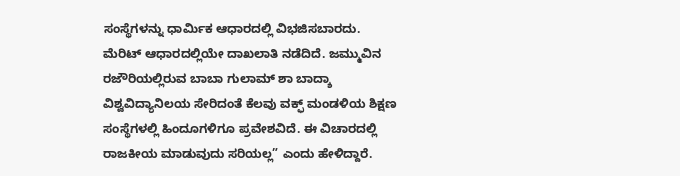ಸಂಸ್ಥೆಗಳನ್ನು ಧಾರ್ಮಿಕ ಆಧಾರದಲ್ಲಿ ವಿಭಜಿಸಬಾರದು. ಮೆರಿಟ್ ಆಧಾರದಲ್ಲಿಯೇ ದಾಖಲಾತಿ ನಡೆದಿದೆ. ಜಮ್ಮುವಿನ ರಜೌರಿಯಲ್ಲಿರುವ ಬಾಬಾ ಗುಲಾಮ್ ಶಾ ಬಾದ್ಶಾ ವಿಶ್ವವಿದ್ಯಾನಿಲಯ ಸೇರಿದಂತೆ ಕೆಲವು ವಕ್ಫ್ ಮಂಡಳಿಯ ಶಿಕ್ಷಣ ಸಂಸ್ಥೆಗಳಲ್ಲಿ ಹಿಂದೂಗಳಿಗೂ ಪ್ರವೇಶವಿದೆ. ಈ ವಿಚಾರದಲ್ಲಿ ರಾಜಕೀಯ ಮಾಡುವುದು ಸರಿಯಲ್ಲ” ಎಂದು ಹೇಳಿದ್ದಾರೆ.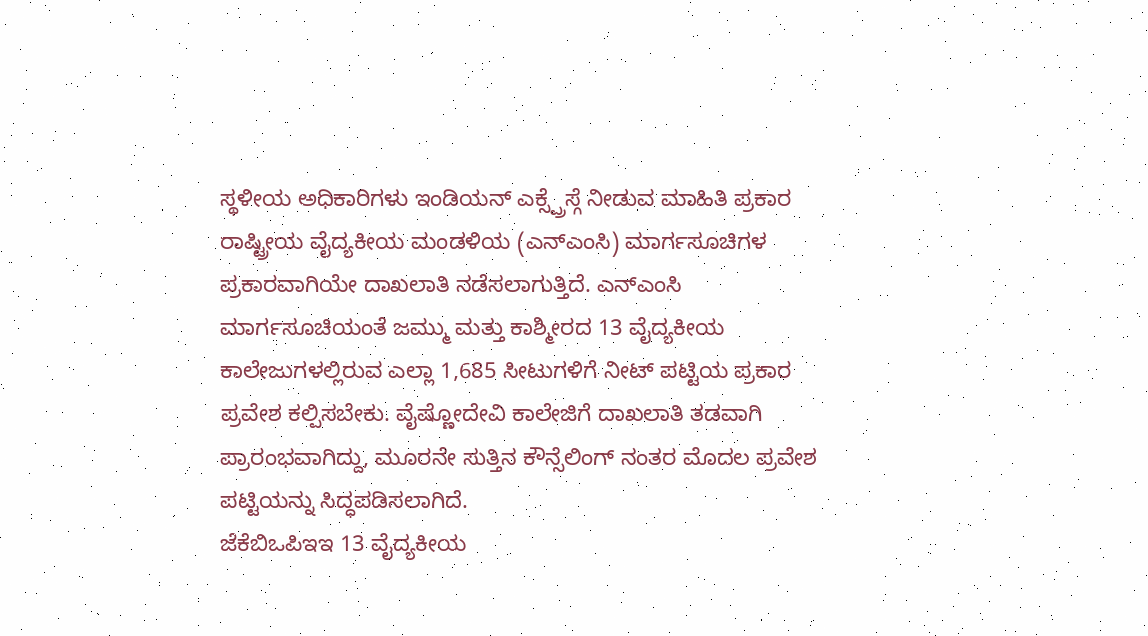ಸ್ಥಳೀಯ ಅಧಿಕಾರಿಗಳು ಇಂಡಿಯನ್ ಎಕ್ಸ್ಪ್ರೆಸ್ಗೆ ನೀಡುವ ಮಾಹಿತಿ ಪ್ರಕಾರ ರಾಷ್ಟ್ರೀಯ ವೈದ್ಯಕೀಯ ಮಂಡಳಿಯ (ಎನ್ಎಂಸಿ) ಮಾರ್ಗಸೂಚಿಗಳ ಪ್ರಕಾರವಾಗಿಯೇ ದಾಖಲಾತಿ ನಡೆಸಲಾಗುತ್ತಿದೆ. ಎನ್ಎಂಸಿ ಮಾರ್ಗಸೂಚಿಯಂತೆ ಜಮ್ಮು ಮತ್ತು ಕಾಶ್ಮೀರದ 13 ವೈದ್ಯಕೀಯ ಕಾಲೇಜುಗಳಲ್ಲಿರುವ ಎಲ್ಲಾ 1,685 ಸೀಟುಗಳಿಗೆ ನೀಟ್ ಪಟ್ಟಿಯ ಪ್ರಕಾರ ಪ್ರವೇಶ ಕಲ್ಪಿಸಬೇಕು. ವೈಷ್ಣೋದೇವಿ ಕಾಲೇಜಿಗೆ ದಾಖಲಾತಿ ತಡವಾಗಿ ಪ್ರಾರಂಭವಾಗಿದ್ದು, ಮೂರನೇ ಸುತ್ತಿನ ಕೌನ್ಸೆಲಿಂಗ್ ನಂತರ ಮೊದಲ ಪ್ರವೇಶ ಪಟ್ಟಿಯನ್ನು ಸಿದ್ಧಪಡಿಸಲಾಗಿದೆ.
ಜೆಕೆಬಿಒಪಿಇಇ 13 ವೈದ್ಯಕೀಯ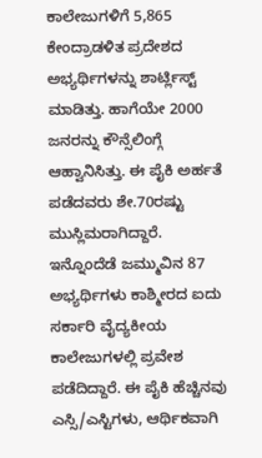ಕಾಲೇಜುಗಳಿಗೆ 5,865 ಕೇಂದ್ರಾಡಳಿತ ಪ್ರದೇಶದ ಅಭ್ಯರ್ಥಿಗಳನ್ನು ಶಾರ್ಟ್ಲಿಸ್ಟ್ ಮಾಡಿತ್ತು. ಹಾಗೆಯೇ 2000 ಜನರನ್ನು ಕೌನ್ಸೆಲಿಂಗ್ಗೆ ಆಹ್ವಾನಿಸಿತ್ತು. ಈ ಪೈಕಿ ಅರ್ಹತೆ ಪಡೆದವರು ಶೇ.70ರಷ್ಟು ಮುಸ್ಲಿಮರಾಗಿದ್ದಾರೆ. ಇನ್ನೊಂದೆಡೆ ಜಮ್ಮುವಿನ 87 ಅಭ್ಯರ್ಥಿಗಳು ಕಾಶ್ಮೀರದ ಐದು ಸರ್ಕಾರಿ ವೈದ್ಯಕೀಯ ಕಾಲೇಜುಗಳಲ್ಲಿ ಪ್ರವೇಶ ಪಡೆದಿದ್ದಾರೆ. ಈ ಪೈಕಿ ಹೆಚ್ಚಿನವು ಎಸ್ಸಿ/ಎಸ್ಟಿಗಳು, ಆರ್ಥಿಕವಾಗಿ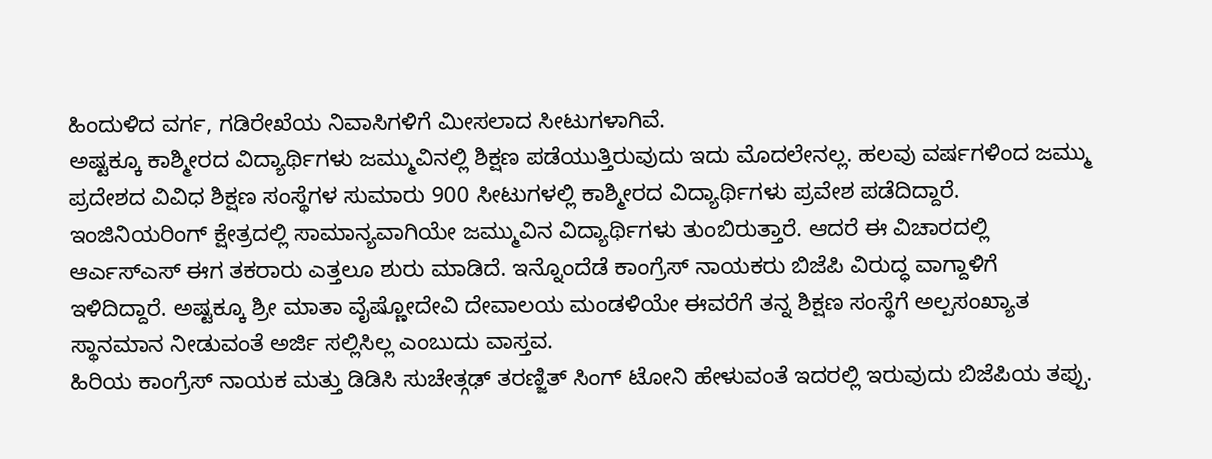ಹಿಂದುಳಿದ ವರ್ಗ, ಗಡಿರೇಖೆಯ ನಿವಾಸಿಗಳಿಗೆ ಮೀಸಲಾದ ಸೀಟುಗಳಾಗಿವೆ.
ಅಷ್ಟಕ್ಕೂ ಕಾಶ್ಮೀರದ ವಿದ್ಯಾರ್ಥಿಗಳು ಜಮ್ಮುವಿನಲ್ಲಿ ಶಿಕ್ಷಣ ಪಡೆಯುತ್ತಿರುವುದು ಇದು ಮೊದಲೇನಲ್ಲ. ಹಲವು ವರ್ಷಗಳಿಂದ ಜಮ್ಮು ಪ್ರದೇಶದ ವಿವಿಧ ಶಿಕ್ಷಣ ಸಂಸ್ಥೆಗಳ ಸುಮಾರು 900 ಸೀಟುಗಳಲ್ಲಿ ಕಾಶ್ಮೀರದ ವಿದ್ಯಾರ್ಥಿಗಳು ಪ್ರವೇಶ ಪಡೆದಿದ್ದಾರೆ. ಇಂಜಿನಿಯರಿಂಗ್ ಕ್ಷೇತ್ರದಲ್ಲಿ ಸಾಮಾನ್ಯವಾಗಿಯೇ ಜಮ್ಮುವಿನ ವಿದ್ಯಾರ್ಥಿಗಳು ತುಂಬಿರುತ್ತಾರೆ. ಆದರೆ ಈ ವಿಚಾರದಲ್ಲಿ ಆರ್ಎಸ್ಎಸ್ ಈಗ ತಕರಾರು ಎತ್ತಲೂ ಶುರು ಮಾಡಿದೆ. ಇನ್ನೊಂದೆಡೆ ಕಾಂಗ್ರೆಸ್ ನಾಯಕರು ಬಿಜೆಪಿ ವಿರುದ್ಧ ವಾಗ್ದಾಳಿಗೆ ಇಳಿದಿದ್ದಾರೆ. ಅಷ್ಟಕ್ಕೂ ಶ್ರೀ ಮಾತಾ ವೈಷ್ಣೋದೇವಿ ದೇವಾಲಯ ಮಂಡಳಿಯೇ ಈವರೆಗೆ ತನ್ನ ಶಿಕ್ಷಣ ಸಂಸ್ಥೆಗೆ ಅಲ್ಪಸಂಖ್ಯಾತ ಸ್ಥಾನಮಾನ ನೀಡುವಂತೆ ಅರ್ಜಿ ಸಲ್ಲಿಸಿಲ್ಲ ಎಂಬುದು ವಾಸ್ತವ.
ಹಿರಿಯ ಕಾಂಗ್ರೆಸ್ ನಾಯಕ ಮತ್ತು ಡಿಡಿಸಿ ಸುಚೇತ್ಗಢ್ ತರಣ್ಜಿತ್ ಸಿಂಗ್ ಟೋನಿ ಹೇಳುವಂತೆ ಇದರಲ್ಲಿ ಇರುವುದು ಬಿಜೆಪಿಯ ತಪ್ಪು.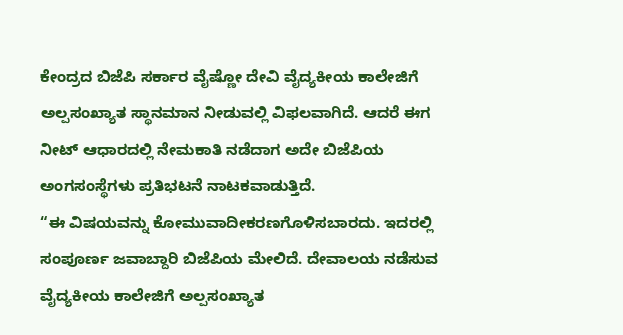ಕೇಂದ್ರದ ಬಿಜೆಪಿ ಸರ್ಕಾರ ವೈಷ್ಣೋ ದೇವಿ ವೈದ್ಯಕೀಯ ಕಾಲೇಜಿಗೆ ಅಲ್ಪಸಂಖ್ಯಾತ ಸ್ಥಾನಮಾನ ನೀಡುವಲ್ಲಿ ವಿಫಲವಾಗಿದೆ. ಆದರೆ ಈಗ ನೀಟ್ ಆಧಾರದಲ್ಲಿ ನೇಮಕಾತಿ ನಡೆದಾಗ ಅದೇ ಬಿಜೆಪಿಯ ಅಂಗಸಂಸ್ಥೆಗಳು ಪ್ರತಿಭಟನೆ ನಾಟಕವಾಡುತ್ತಿದೆ.
“ಈ ವಿಷಯವನ್ನು ಕೋಮುವಾದೀಕರಣಗೊಳಿಸಬಾರದು. ಇದರಲ್ಲಿ ಸಂಪೂರ್ಣ ಜವಾಬ್ದಾರಿ ಬಿಜೆಪಿಯ ಮೇಲಿದೆ. ದೇವಾಲಯ ನಡೆಸುವ ವೈದ್ಯಕೀಯ ಕಾಲೇಜಿಗೆ ಅಲ್ಪಸಂಖ್ಯಾತ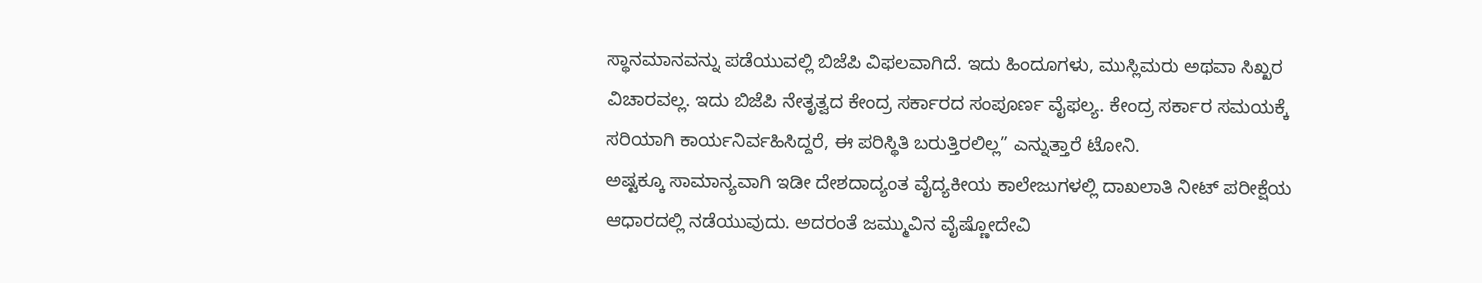ಸ್ಥಾನಮಾನವನ್ನು ಪಡೆಯುವಲ್ಲಿ ಬಿಜೆಪಿ ವಿಫಲವಾಗಿದೆ. ಇದು ಹಿಂದೂಗಳು, ಮುಸ್ಲಿಮರು ಅಥವಾ ಸಿಖ್ಖರ ವಿಚಾರವಲ್ಲ. ಇದು ಬಿಜೆಪಿ ನೇತೃತ್ವದ ಕೇಂದ್ರ ಸರ್ಕಾರದ ಸಂಪೂರ್ಣ ವೈಫಲ್ಯ. ಕೇಂದ್ರ ಸರ್ಕಾರ ಸಮಯಕ್ಕೆ ಸರಿಯಾಗಿ ಕಾರ್ಯನಿರ್ವಹಿಸಿದ್ದರೆ, ಈ ಪರಿಸ್ಥಿತಿ ಬರುತ್ತಿರಲಿಲ್ಲ” ಎನ್ನುತ್ತಾರೆ ಟೋನಿ.
ಅಷ್ಟಕ್ಕೂ ಸಾಮಾನ್ಯವಾಗಿ ಇಡೀ ದೇಶದಾದ್ಯಂತ ವೈದ್ಯಕೀಯ ಕಾಲೇಜುಗಳಲ್ಲಿ ದಾಖಲಾತಿ ನೀಟ್ ಪರೀಕ್ಷೆಯ ಆಧಾರದಲ್ಲಿ ನಡೆಯುವುದು. ಅದರಂತೆ ಜಮ್ಮುವಿನ ವೈಷ್ಣೋದೇವಿ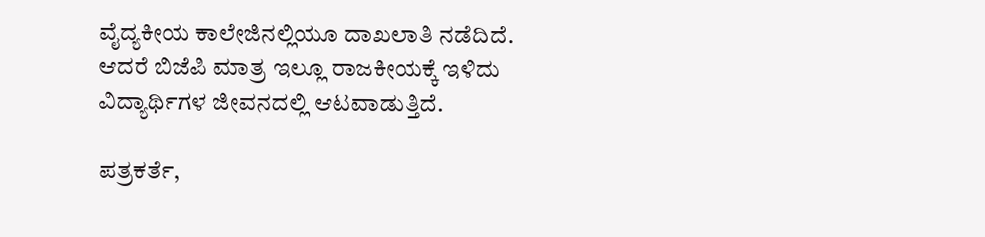ವೈದ್ಯಕೀಯ ಕಾಲೇಜಿನಲ್ಲಿಯೂ ದಾಖಲಾತಿ ನಡೆದಿದೆ. ಆದರೆ ಬಿಜೆಪಿ ಮಾತ್ರ ಇಲ್ಲೂ ರಾಜಕೀಯಕ್ಕೆ ಇಳಿದು ವಿದ್ಯಾರ್ಥಿಗಳ ಜೀವನದಲ್ಲಿ ಆಟವಾಡುತ್ತಿದೆ.

ಪತ್ರಕರ್ತೆ,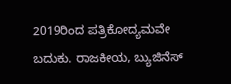2019ರಿಂದ ಪತ್ರಿಕೋದ್ಯಮವೇ ಬದುಕು. ರಾಜಕೀಯ, ಬ್ಯುಜಿನೆಸ್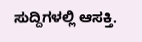ಸುದ್ದಿಗಳಲ್ಲಿ ಆಸಕ್ತಿ.